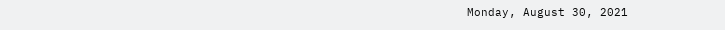Monday, August 30, 2021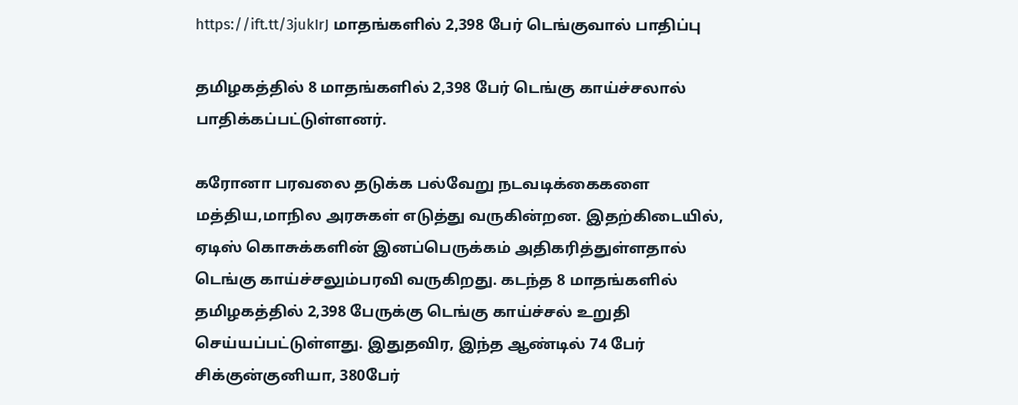https://ift.tt/3jukIrJ மாதங்களில் 2,398 பேர் டெங்குவால் பாதிப்பு

தமிழகத்தில் 8 மாதங்களில் 2,398 பேர் டெங்கு காய்ச்சலால் பாதிக்கப்பட்டுள்ளனர்.

கரோனா பரவலை தடுக்க பல்வேறு நடவடிக்கைகளை மத்திய,மாநில அரசுகள் எடுத்து வருகின்றன. இதற்கிடையில், ஏடிஸ் கொசுக்களின் இனப்பெருக்கம் அதிகரித்துள்ளதால் டெங்கு காய்ச்சலும்பரவி வருகிறது. கடந்த 8 மாதங்களில் தமிழகத்தில் 2,398 பேருக்கு டெங்கு காய்ச்சல் உறுதி செய்யப்பட்டுள்ளது. இதுதவிர, இந்த ஆண்டில் 74 பேர் சிக்குன்குனியா, 380பேர்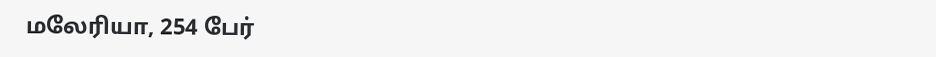மலேரியா, 254 பேர்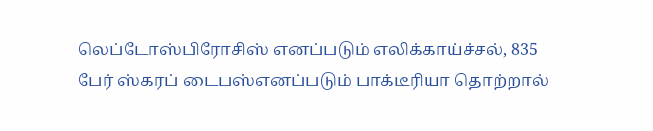லெப்டோஸ்பிரோசிஸ் எனப்படும் எலிக்காய்ச்சல், 835 பேர் ஸ்கரப் டைபஸ்எனப்படும் பாக்டீரியா தொற்றால்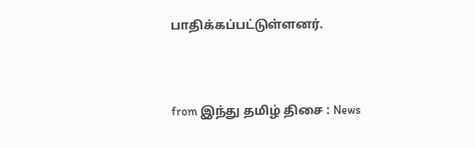பாதிக்கப்பட்டுள்ளனர்.



from இந்து தமிழ் திசை : News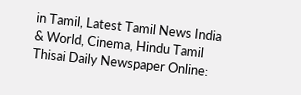in Tamil, Latest Tamil News India & World, Cinema, Hindu Tamil Thisai Daily Newspaper Online: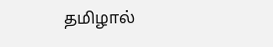தமிழால்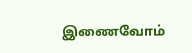இணைவோம்